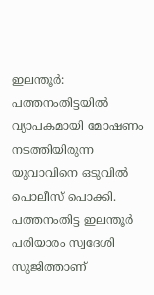ഇലന്തൂർ: പത്തനംതിട്ടയിൽ വ്യാപകമായി മോഷണം നടത്തിയിരുന്ന യുവാവിനെ ഒടുവിൽ പൊലീസ് പൊക്കി. പത്തനംതിട്ട ഇലന്തൂർ പരിയാരം സ്വദേശി സുജിത്താണ്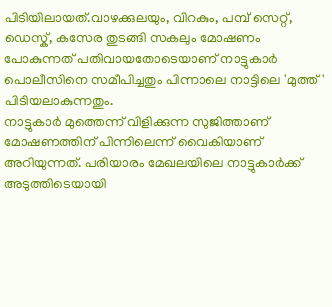പിടിയിലായത്.വാഴക്കുലയും, വിറകും, പമ്പ് സെറ്റ്, ഡെസ്ക്, കസേര തുടങ്ങി സകലും മോഷണം പോകുന്നത് പതിവായതോടെയാണ് നാട്ടുകാർ പൊലീസിനെ സമീപിച്ചതും പിന്നാലെ നാട്ടിലെ 'മുത്ത്' പിടിയലാകുന്നതും.
നാട്ടുകാർ മുത്തെന്ന് വിളിക്കുന്ന സുജിത്താണ് മോഷണത്തിന് പിന്നിലെന്ന് വൈകിയാണ് അറിയുന്നത്. പരിയാരം മേഖലയിലെ നാട്ടുകാർക്ക് അടുത്തിടെയായി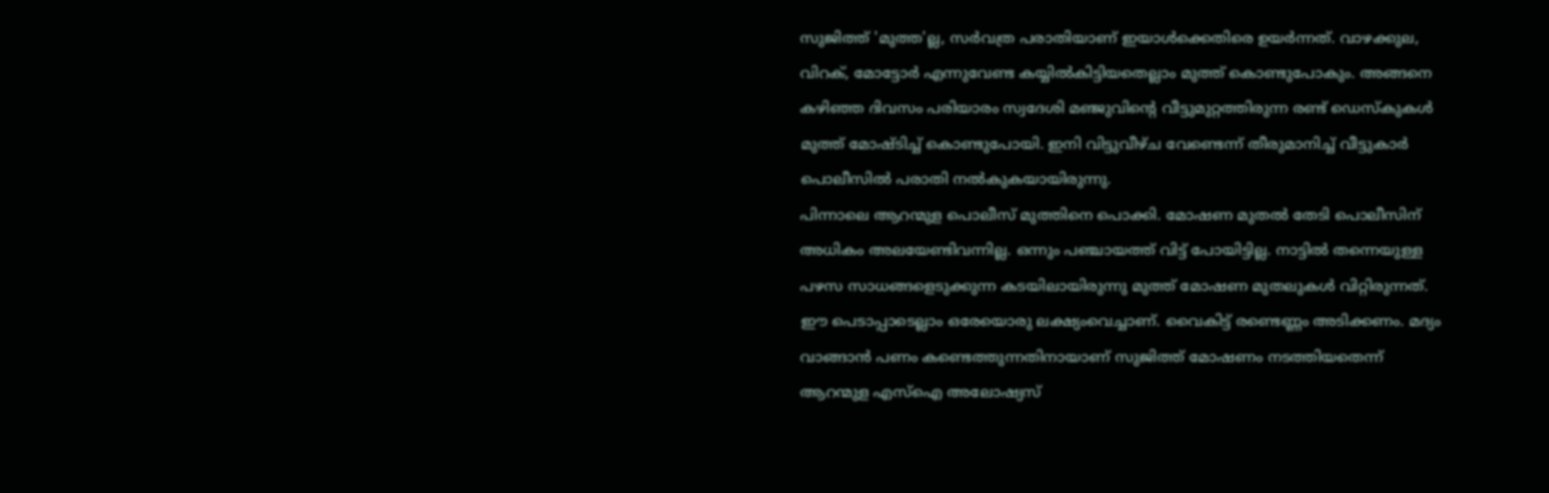സുജിത്ത് 'മുത്ത'ല്ല, സർവത്ര പരാതിയാണ് ഇയാൾക്കെതിരെ ഉയർന്നത്. വാഴക്കുല, വിറക്, മോട്ടോർ എന്നുവേണ്ട കയ്യിൽകിട്ടിയതെല്ലാം മുത്ത് കൊണ്ടുപോകും. അങ്ങനെ കഴിഞ്ഞ ദിവസം പരിയാരം സ്വദേശി മഞ്ജുവിന്റെ വീട്ടുമുറ്റത്തിരുന്ന രണ്ട് ഡെസ്കുകൾ മുത്ത് മോഷ്ടിച്ച് കൊണ്ടുപോയി. ഇനി വിട്ടുവീഴ്ച വേണ്ടെന്ന് തീരുമാനിച്ച് വീട്ടുകാർ പൊലീസിൽ പരാതി നൽകുകയായിരുന്നു.
പിന്നാലെ ആറന്മുള പൊലീസ് മുത്തിനെ പൊക്കി. മോഷണ മുതൽ തേടി പൊലീസിന് അധികം അലയേണ്ടിവന്നില്ല. ഒന്നും പഞ്ചായത്ത് വിട്ട് പോയിട്ടില്ല. നാട്ടിൽ തന്നെയുള്ള പഴസ സാധങ്ങളെടുക്കുന്ന കടയിലായിരുന്നു മുത്ത് മോഷണ മുതലുകൾ വിറ്റിരുന്നത്. ഈ പെടാപ്പാടെല്ലാം ഒരേയൊരു ലക്ഷ്യംവെച്ചാണ്. വൈകിട്ട് രണ്ടെണ്ണം അടിക്കണം. മദ്യം വാങ്ങാൻ പണം കണ്ടെത്തുന്നതിനായാണ് സുജിത്ത് മോഷണം നടത്തിയതെന്ന് ആറന്മുള എസ്ഐ അലോഷ്യസ്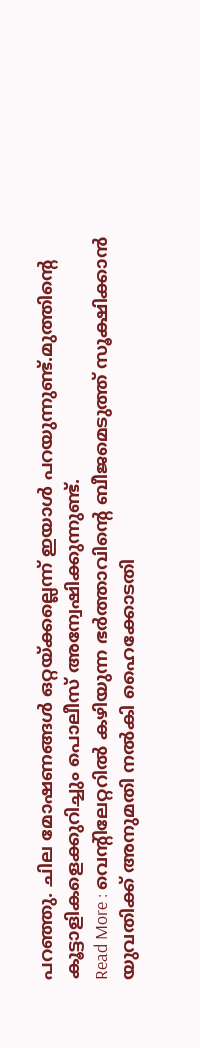പറഞ്ഞു. ചില മോഷണങ്ങൾ ഒറ്റയ്ക്കല്ലെന്ന് ഇയാൾ പറയുന്നുണ്ട്.മുത്തിന്റെ കൂട്ടാളികളെക്കുറിച്ചും പൊലീസ് അന്വേഷിക്കുന്നുണ്ട്.
Read More : വെന്റിലേറ്ററിൽ കഴിയുന്ന ഭർത്താവിന്റെ ബീജമെടുത്ത് സൂക്ഷിക്കാൻ യുവതിക്ക് അനുമതി നൽകി ഹൈക്കോടതി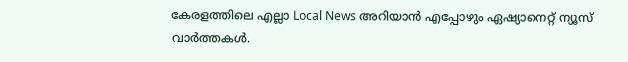കേരളത്തിലെ എല്ലാ Local News അറിയാൻ എപ്പോഴും ഏഷ്യാനെറ്റ് ന്യൂസ് വാർത്തകൾ.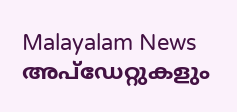Malayalam News അപ്ഡേറ്റുകളും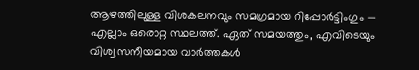ആഴത്തിലുള്ള വിശകലനവും സമഗ്രമായ റിപ്പോർട്ടിംഗും — എല്ലാം ഒരൊറ്റ സ്ഥലത്ത്. ഏത് സമയത്തും, എവിടെയും വിശ്വസനീയമായ വാർത്തകൾ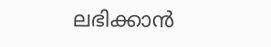ലഭിക്കാൻ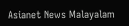Asianet News Malayalam